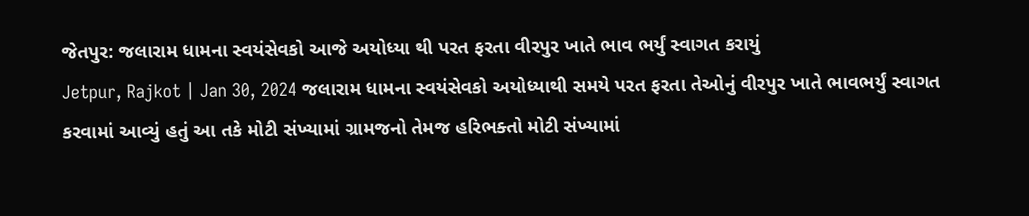જેતપુર: જલારામ ધામના સ્વયંસેવકો આજે અયોધ્યા થી પરત ફરતા વીરપુર ખાતે ભાવ ભર્યું સ્વાગત કરાયું
Jetpur, Rajkot | Jan 30, 2024 જલારામ ધામના સ્વયંસેવકો અયોધ્યાથી સમયે પરત ફરતા તેઓનું વીરપુર ખાતે ભાવભર્યું સ્વાગત કરવામાં આવ્યું હતું આ તકે મોટી સંખ્યામાં ગ્રામજનો તેમજ હરિભક્તો મોટી સંખ્યામાં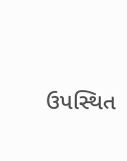ઉપસ્થિત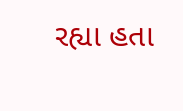રહ્યા હતા